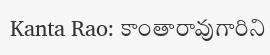Kanta Rao: కాంతారావుగారిని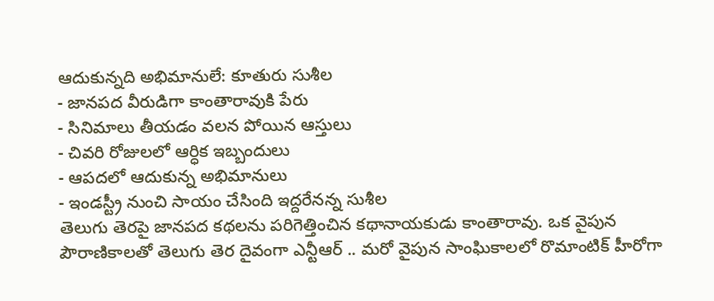ఆదుకున్నది అభిమానులే: కూతురు సుశీల
- జానపద వీరుడిగా కాంతారావుకి పేరు
- సినిమాలు తీయడం వలన పోయిన ఆస్తులు
- చివరి రోజులలో ఆర్ధిక ఇబ్బందులు
- ఆపదలో ఆదుకున్న అభిమానులు
- ఇండస్ట్రీ నుంచి సాయం చేసింది ఇద్దరేనన్న సుశీల
తెలుగు తెరపై జానపద కథలను పరిగెత్తించిన కథానాయకుడు కాంతారావు. ఒక వైపున పౌరాణికాలతో తెలుగు తెర దైవంగా ఎన్టీఆర్ .. మరో వైపున సాంఘికాలలో రొమాంటిక్ హీరోగా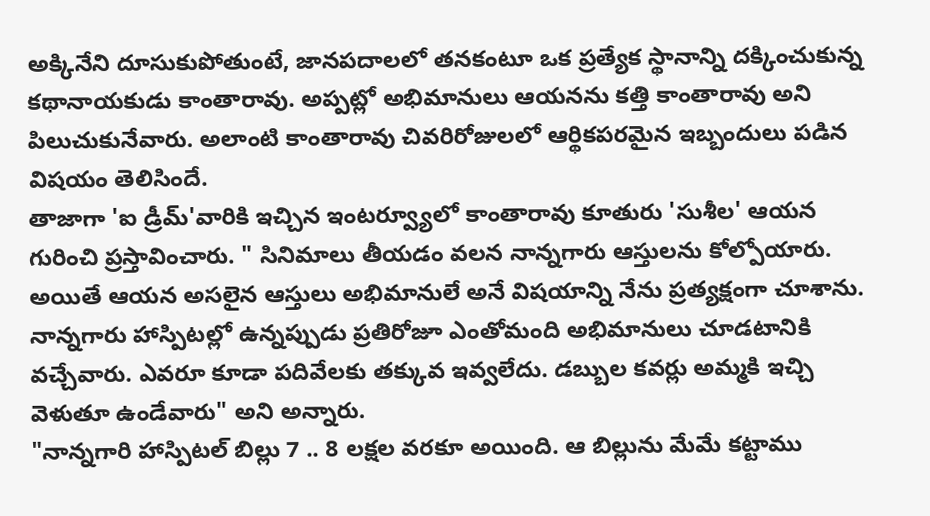అక్కినేని దూసుకుపోతుంటే, జానపదాలలో తనకంటూ ఒక ప్రత్యేక స్థానాన్ని దక్కించుకున్న కథానాయకుడు కాంతారావు. అప్పట్లో అభిమానులు ఆయనను కత్తి కాంతారావు అని పిలుచుకునేవారు. అలాంటి కాంతారావు చివరిరోజులలో ఆర్థికపరమైన ఇబ్బందులు పడిన విషయం తెలిసిందే.
తాజాగా 'ఐ డ్రీమ్'వారికి ఇచ్చిన ఇంటర్వ్యూలో కాంతారావు కూతురు 'సుశీల' ఆయన గురించి ప్రస్తావించారు. " సినిమాలు తీయడం వలన నాన్నగారు ఆస్తులను కోల్పోయారు. అయితే ఆయన అసలైన ఆస్తులు అభిమానులే అనే విషయాన్ని నేను ప్రత్యక్షంగా చూశాను. నాన్నగారు హాస్పిటల్లో ఉన్నప్పుడు ప్రతిరోజూ ఎంతోమంది అభిమానులు చూడటానికి వచ్చేవారు. ఎవరూ కూడా పదివేలకు తక్కువ ఇవ్వలేదు. డబ్బుల కవర్లు అమ్మకి ఇచ్చి వెళుతూ ఉండేవారు" అని అన్నారు.
"నాన్నగారి హాస్పిటల్ బిల్లు 7 .. 8 లక్షల వరకూ అయింది. ఆ బిల్లును మేమే కట్టాము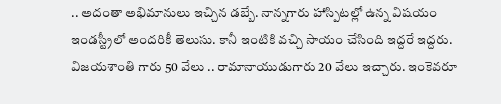.. అదంతా అభిమానులు ఇచ్చిన డబ్బే. నాన్నగారు హాస్పిటల్లో ఉన్న విషయం ఇండస్ట్రీలో అందరికీ తెలుసు. కానీ ఇంటికి వచ్చి సాయం చేసింది ఇద్దరే ఇద్దరు. విజయశాంతి గారు 50 వేలు .. రామానాయుడుగారు 20 వేలు ఇచ్చారు. ఇంకెవరూ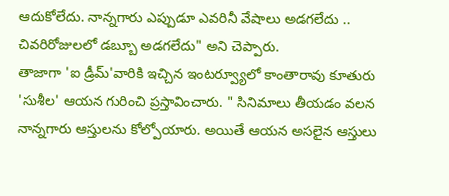ఆదుకోలేదు. నాన్నగారు ఎప్పుడూ ఎవరినీ వేషాలు అడగలేదు .. చివరిరోజులలో డబ్బూ అడగలేదు" అని చెప్పారు.
తాజాగా 'ఐ డ్రీమ్'వారికి ఇచ్చిన ఇంటర్వ్యూలో కాంతారావు కూతురు 'సుశీల' ఆయన గురించి ప్రస్తావించారు. " సినిమాలు తీయడం వలన నాన్నగారు ఆస్తులను కోల్పోయారు. అయితే ఆయన అసలైన ఆస్తులు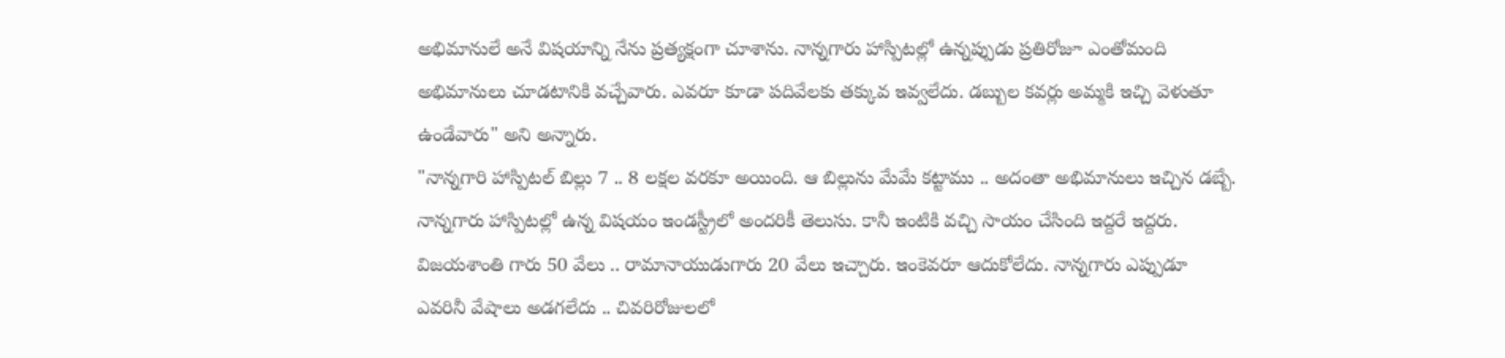అభిమానులే అనే విషయాన్ని నేను ప్రత్యక్షంగా చూశాను. నాన్నగారు హాస్పిటల్లో ఉన్నప్పుడు ప్రతిరోజూ ఎంతోమంది అభిమానులు చూడటానికి వచ్చేవారు. ఎవరూ కూడా పదివేలకు తక్కువ ఇవ్వలేదు. డబ్బుల కవర్లు అమ్మకి ఇచ్చి వెళుతూ ఉండేవారు" అని అన్నారు.
"నాన్నగారి హాస్పిటల్ బిల్లు 7 .. 8 లక్షల వరకూ అయింది. ఆ బిల్లును మేమే కట్టాము .. అదంతా అభిమానులు ఇచ్చిన డబ్బే. నాన్నగారు హాస్పిటల్లో ఉన్న విషయం ఇండస్ట్రీలో అందరికీ తెలుసు. కానీ ఇంటికి వచ్చి సాయం చేసింది ఇద్దరే ఇద్దరు. విజయశాంతి గారు 50 వేలు .. రామానాయుడుగారు 20 వేలు ఇచ్చారు. ఇంకెవరూ ఆదుకోలేదు. నాన్నగారు ఎప్పుడూ ఎవరినీ వేషాలు అడగలేదు .. చివరిరోజులలో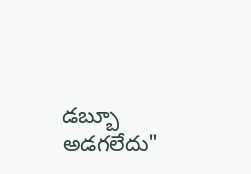డబ్బూ అడగలేదు"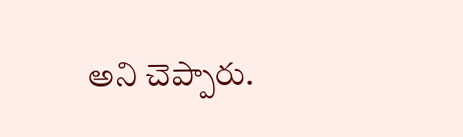అని చెప్పారు.